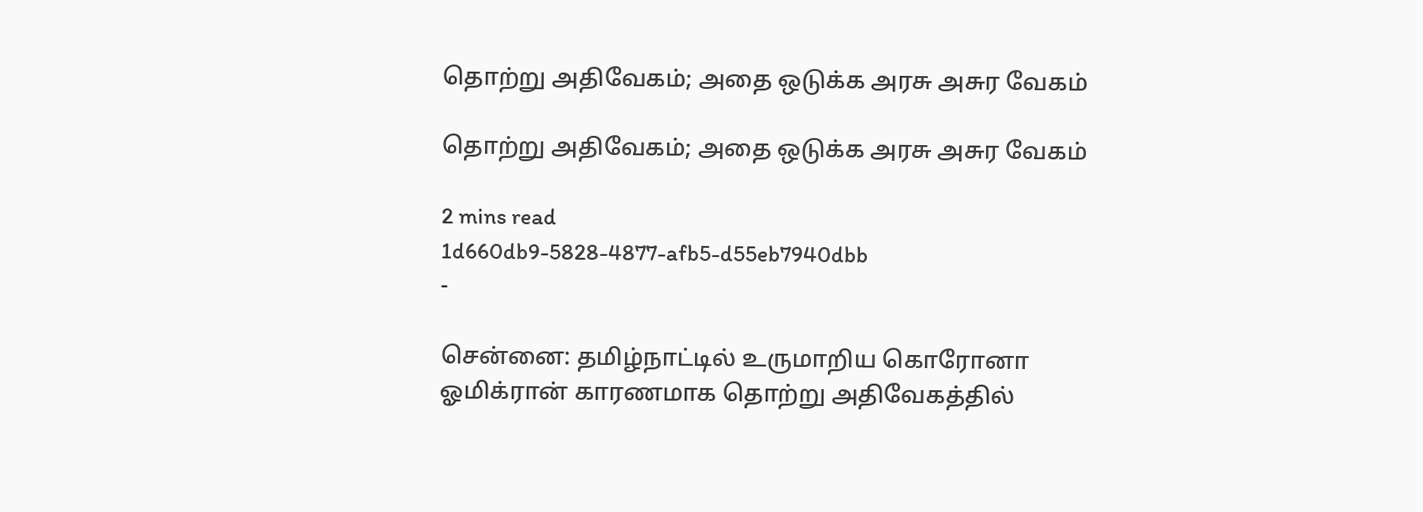தொற்று அதிவேகம்; அதை ஒடுக்க அரசு அசுர வேகம்

தொற்று அதிவேகம்; அதை ஒடுக்க அரசு அசுர வேகம்

2 mins read
1d660db9-5828-4877-afb5-d55eb7940dbb
-

சென்னை: தமிழ்நாட்டில் உருமாறிய கொரோனா ஓமிக்ரான் காரணமாக தொற்று அதிவேகத்தில்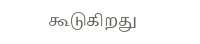கூடுகிறது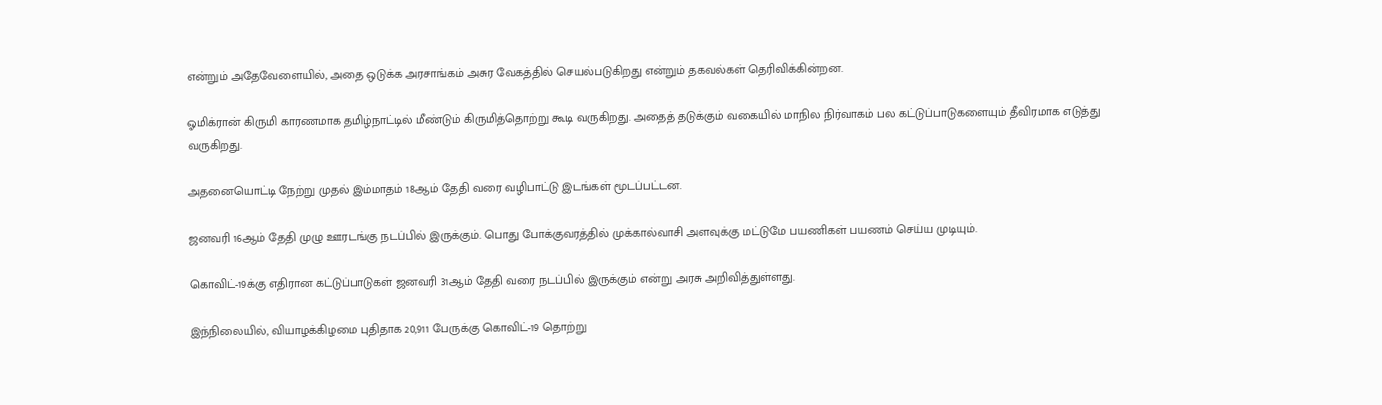என்றும் அதேவேளையில், அதை ஒடுக்க அரசாங்கம் அசுர வேகத்தில் செயல்படுகிறது என்றும் தகவல்கள் தெரிவிக்கின்றன.

ஓமிக்ரான் கிருமி காரணமாக தமிழ்நாட்டில் மீண்டும் கிருமித்தொற்று கூடி வருகிறது. அதைத் தடுக்கும் வகையில் மாநில நிர்வாகம் பல கட்டுப்பாடுகளையும் தீவிரமாக எடுத்து வருகிறது.

அதனையொட்டி நேற்று முதல் இம்மாதம் 18ஆம் தேதி வரை வழிபாட்டு இடங்கள் மூடப்பட்டன.

ஜனவரி 16ஆம் தேதி முழு ஊரடங்கு நடப்பில் இருக்கும். பொது போக்குவரத்தில் முக்கால்வாசி அளவுக்கு மட்டுமே பயணிகள் பயணம் செய்ய முடியும்.

கொவிட்-19க்கு எதிரான கட்டுப்பாடுகள் ஜனவரி 31ஆம் தேதி வரை நடப்பில் இருக்கும் என்று அரசு அறிவித்துள்ளது.

இந்நிலையில், வியாழக்கிழமை புதிதாக 20,911 பேருக்கு கொவிட்-19 தொற்று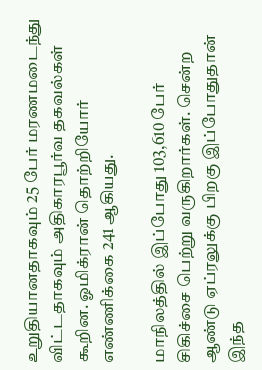உறுதியானதாகவும் 25 பேர் மரணமடைந்து விட்டதாகவும் அதிகாரபூர்வ தகவல்கள் கூறின. ஓமிக்ரான் தொற்றியோர் எண்ணிக்கை 241 ஆகியது.

மாநிலத்தில் இப்போது 103,610 பேர் சிகிச்சை பெற்று வருகிறார்கள். சென்ற ஆண்டு ஏப்ரலுக்கு பிறகு இப்போதுதான் இந்த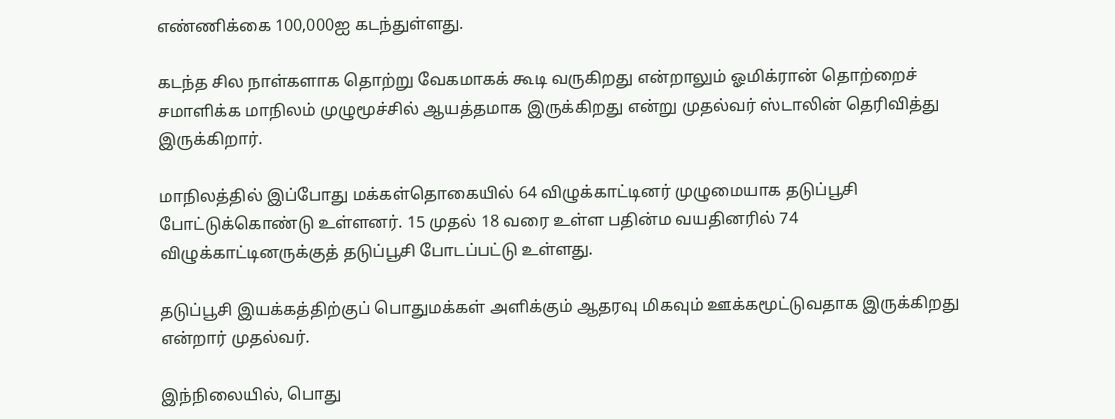எண்ணிக்கை 100,000ஐ கடந்துள்ளது.

கடந்த சில நாள்களாக தொற்று வேகமாகக் கூடி வருகிறது என்றாலும் ஓமிக்ரான் தொற்றைச் சமாளிக்க மாநிலம் முழுமூச்சில் ஆயத்தமாக இருக்கிறது என்று முதல்வர் ஸ்டாலின் தெரிவித்து இருக்கிறார்.

மாநிலத்தில் இப்போது மக்கள்தொகையில் 64 விழுக்காட்டினர் முழுமையாக தடுப்பூசி போட்டுக்கொண்டு உள்ளனர். 15 முதல் 18 வரை உள்ள பதின்ம வயதினரில் 74 விழுக்காட்டினருக்குத் தடுப்பூசி போடப்பட்டு உள்ளது.

தடுப்பூசி இயக்கத்திற்குப் பொதுமக்கள் அளிக்கும் ஆதரவு மிகவும் ஊக்கமூட்டுவதாக இருக்கிறது என்றார் முதல்வர்.

இந்நிலையில், பொது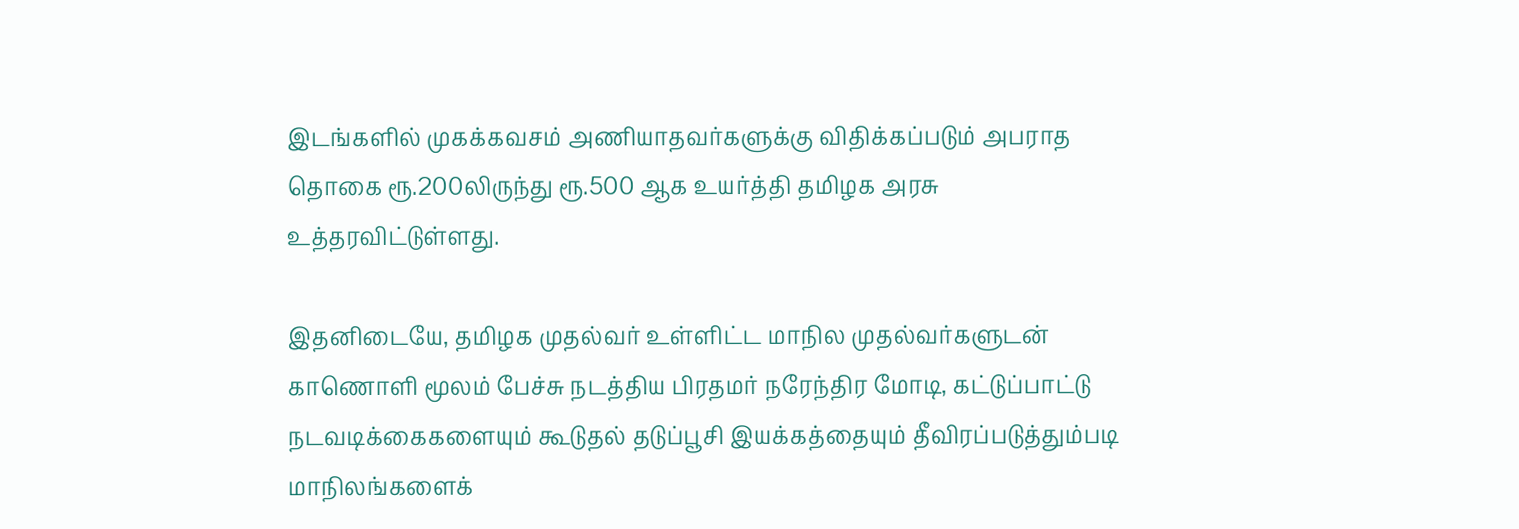இடங்களில் முகக்கவசம் அணியாதவர்களுக்கு விதிக்கப்படும் அபராத தொகை ரூ.200லிருந்து ரூ.500 ஆக உயர்த்தி தமிழக அரசு உத்தரவிட்டுள்ளது.

இதனிடையே, தமிழக முதல்வர் உள்ளிட்ட மாநில முதல்வர்களுடன் காணொளி மூலம் பேச்சு நடத்திய பிரதமர் நரேந்திர மோடி, கட்டுப்பாட்டு நடவடிக்கைகளையும் கூடுதல் தடுப்பூசி இயக்கத்தையும் தீவிரப்படுத்தும்படி மாநிலங்களைக்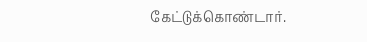கேட்டுக்கொண்டார்.